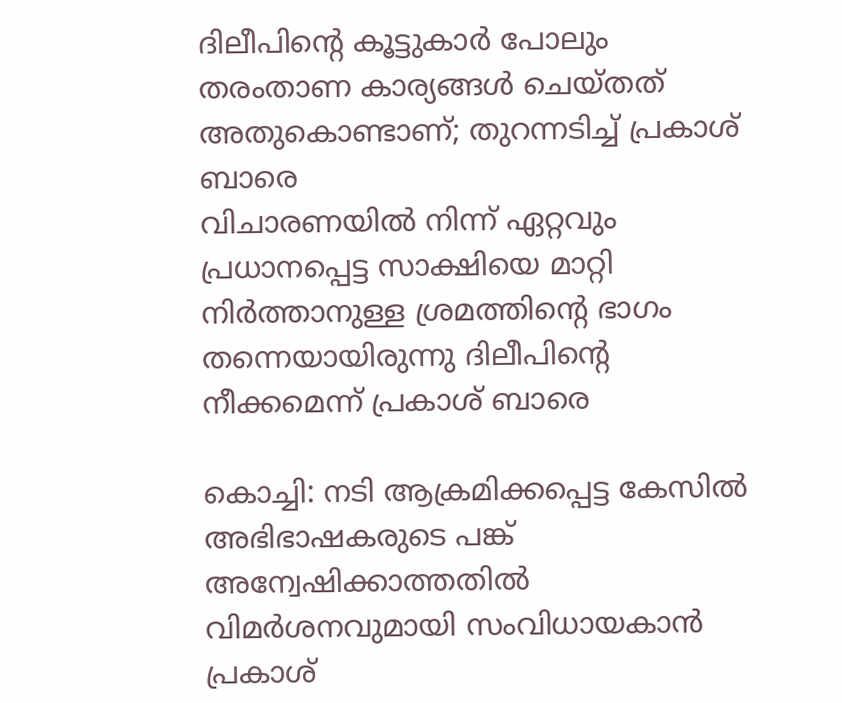ദിലീപിന്റെ കൂട്ടുകാർ പോലും തരംതാണ കാര്യങ്ങൾ ചെയ്തത് അതുകൊണ്ടാണ്; തുറന്നടിച്ച് പ്രകാശ് ബാരെ
വിചാരണയിൽ നിന്ന് ഏറ്റവും പ്രധാനപ്പെട്ട സാക്ഷിയെ മാറ്റി നിർത്താനുള്ള ശ്രമത്തിന്റെ ഭാഗം തന്നെയായിരുന്നു ദിലീപിന്റെ നീക്കമെന്ന് പ്രകാശ് ബാരെ

കൊച്ചി: നടി ആക്രമിക്കപ്പെട്ട കേസിൽ അഭിഭാഷകരുടെ പങ്ക് അന്വേഷിക്കാത്തതിൽ വിമർശനവുമായി സംവിധായകാൻ പ്രകാശ്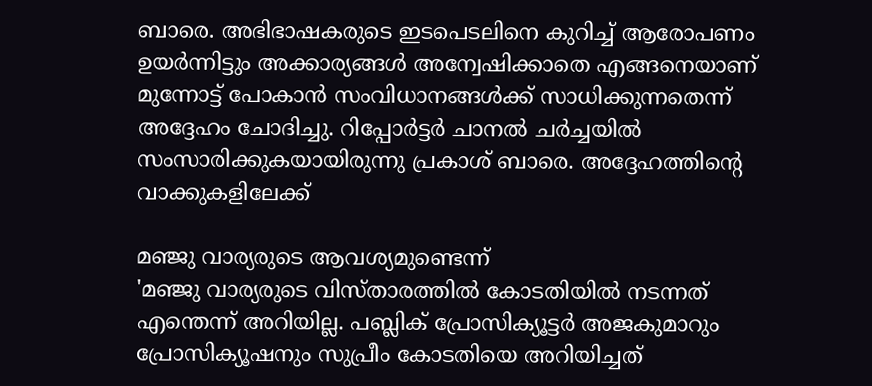ബാരെ. അഭിഭാഷകരുടെ ഇടപെടലിനെ കുറിച്ച് ആരോപണം ഉയർന്നിട്ടും അക്കാര്യങ്ങൾ അന്വേഷിക്കാതെ എങ്ങനെയാണ് മുന്നോട്ട് പോകാൻ സംവിധാനങ്ങൾക്ക് സാധിക്കുന്നതെന്ന് അദ്ദേഹം ചോദിച്ചു. റിപ്പോർട്ടർ ചാനൽ ചർച്ചയിൽ സംസാരിക്കുകയായിരുന്നു പ്രകാശ് ബാരെ. അദ്ദേഹത്തിന്റെ വാക്കുകളിലേക്ക്

മഞ്ജു വാര്യരുടെ ആവശ്യമുണ്ടെന്ന്
'മഞ്ജു വാര്യരുടെ വിസ്താരത്തിൽ കോടതിയിൽ നടന്നത് എന്തെന്ന് അറിയില്ല. പബ്ലിക് പ്രോസിക്യൂട്ടർ അജകുമാറും പ്രോസിക്യൂഷനും സുപ്രീം കോടതിയെ അറിയിച്ചത്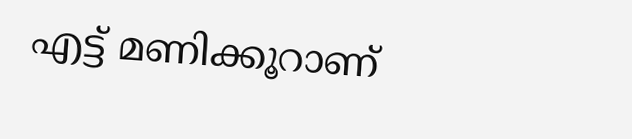എട്ട് മണിക്കൂറാണ്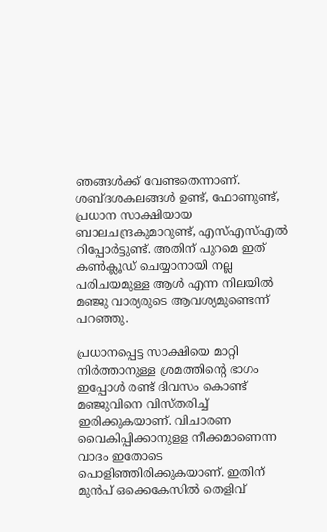ഞങ്ങൾക്ക് വേണ്ടതെന്നാണ്. ശബ്ദശകലങ്ങൾ ഉണ്ട്, ഫോണുണ്ട്, പ്രധാന സാക്ഷിയായ ബാലചന്ദ്രകുമാറുണ്ട്, എസ്എസ്എൽ റിപ്പോർട്ടുണ്ട്. അതിന് പുറമെ ഇത് കൺക്ലൂഡ് ചെയ്യാനായി നല്ല പരിചയമുള്ള ആൾ എന്ന നിലയിൽ മഞ്ജു വാര്യരുടെ ആവശ്യമുണ്ടെന്ന് പറഞ്ഞു.

പ്രധാനപ്പെട്ട സാക്ഷിയെ മാറ്റി നിർത്താനുള്ള ശ്രമത്തിന്റെ ഭാഗം
ഇപ്പോൾ രണ്ട് ദിവസം കൊണ്ട് മഞ്ജുവിനെ വിസ്തരിച്ച് ഇരിക്കുകയാണ്. വിചാരണ വൈകിപ്പിക്കാനുളള നീക്കമാണെന്ന വാദം ഇതോടെ പൊളിഞ്ഞിരിക്കുകയാണ്. ഇതിന് മുൻപ് ഒക്കെകേസിൽ തെളിവ്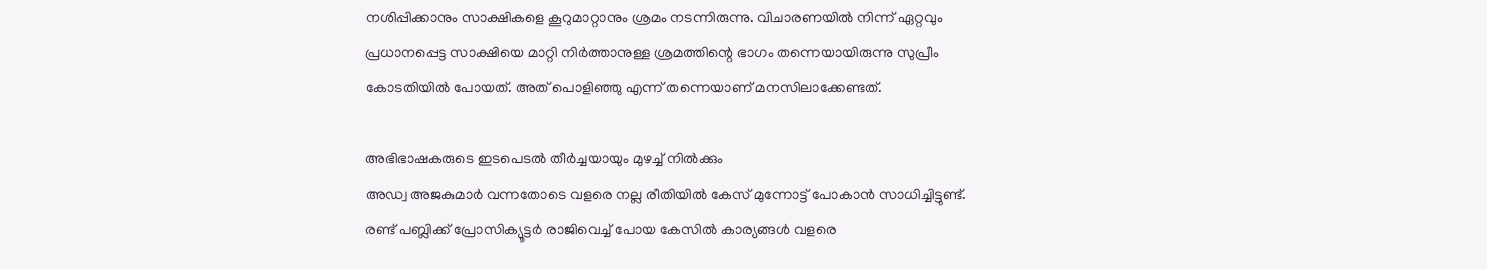നശിപ്പിക്കാനും സാക്ഷികളെ കൂറുമാറ്റാനും ശ്രമം നടന്നിരുന്നു. വിചാരണയിൽ നിന്ന് ഏറ്റവും പ്രധാനപ്പെട്ട സാക്ഷിയെ മാറ്റി നിർത്താനുള്ള ശ്രമത്തിന്റെ ഭാഗം തന്നെയായിരുന്നു സുപ്രീം കോടതിയിൽ പോയത്. അത് പൊളിഞ്ഞു എന്ന് തന്നെയാണ് മനസിലാക്കേണ്ടത്.

അഭിഭാഷകരുടെ ഇടപെടൽ തീർച്ചയായും മുഴച്ച് നിൽക്കും
അഡ്വ അജകുമാർ വന്നതോടെ വളരെ നല്ല രീതിയിൽ കേസ് മുന്നോട്ട് പോകാൻ സാധിച്ചിട്ടുണ്ട്. രണ്ട് പബ്ലിക്ക് പ്രോസിക്യൂട്ടർ രാജിവെച്ച് പോയ കേസിൽ കാര്യങ്ങൾ വളരെ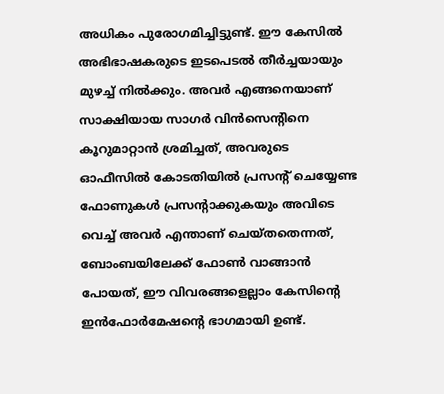അധികം പുരോഗമിച്ചിട്ടുണ്ട്. ഈ കേസിൽ അഭിഭാഷകരുടെ ഇടപെടൽ തീർച്ചയായും മുഴച്ച് നിൽക്കും. അവർ എങ്ങനെയാണ് സാക്ഷിയായ സാഗർ വിൻസെന്റിനെ കൂറുമാറ്റാൻ ശ്രമിച്ചത്, അവരുടെ ഓഫീസിൽ കോടതിയിൽ പ്രസന്റ് ചെയ്യേണ്ട ഫോണുകൾ പ്രസന്റാക്കുകയും അവിടെ വെച്ച് അവർ എന്താണ് ചെയ്തതെന്നത്, ബോംബയിലേക്ക് ഫോൺ വാങ്ങാൻ പോയത്, ഈ വിവരങ്ങളെല്ലാം കേസിന്റെ ഇൻഫോർമേഷന്റെ ഭാഗമായി ഉണ്ട്.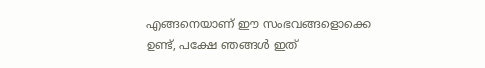എങ്ങനെയാണ് ഈ സംഭവങ്ങളൊക്കെ ഉണ്ട്, പക്ഷേ ഞങ്ങൾ ഇത്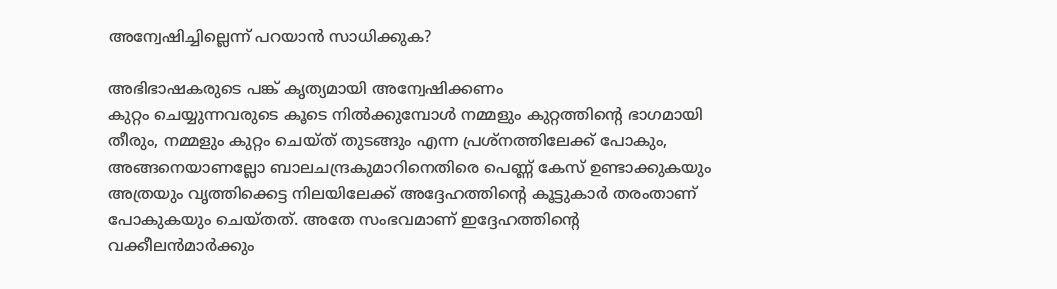അന്വേഷിച്ചില്ലെന്ന് പറയാൻ സാധിക്കുക?

അഭിഭാഷകരുടെ പങ്ക് കൃത്യമായി അന്വേഷിക്കണം
കുറ്റം ചെയ്യുന്നവരുടെ കൂടെ നിൽക്കുമ്പോൾ നമ്മളും കുറ്റത്തിന്റെ ഭാഗമായി തീരും, നമ്മളും കുറ്റം ചെയ്ത് തുടങ്ങും എന്ന പ്രശ്നത്തിലേക്ക് പോകും, അങ്ങനെയാണല്ലോ ബാലചന്ദ്രകുമാറിനെതിരെ പെണ്ണ് കേസ് ഉണ്ടാക്കുകയും അത്രയും വൃത്തിക്കെട്ട നിലയിലേക്ക് അദ്ദേഹത്തിന്റെ കൂട്ടുകാർ തരംതാണ് പോകുകയും ചെയ്തത്. അതേ സംഭവമാണ് ഇദ്ദേഹത്തിന്റെ വക്കീലൻമാർക്കും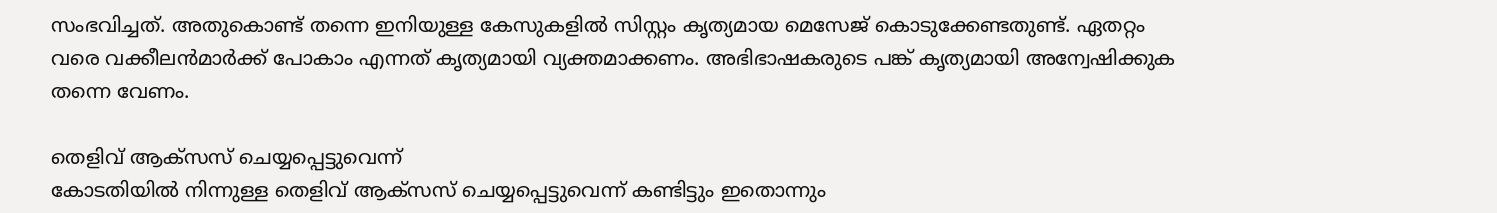സംഭവിച്ചത്. അതുകൊണ്ട് തന്നെ ഇനിയുള്ള കേസുകളിൽ സിസ്റ്റം കൃത്യമായ മെസേജ് കൊടുക്കേണ്ടതുണ്ട്. ഏതറ്റം വരെ വക്കീലൻമാർക്ക് പോകാം എന്നത് കൃത്യമായി വ്യക്തമാക്കണം. അഭിഭാഷകരുടെ പങ്ക് കൃത്യമായി അന്വേഷിക്കുക തന്നെ വേണം.

തെളിവ് ആക്സസ് ചെയ്യപ്പെട്ടുവെന്ന്
കോടതിയിൽ നിന്നുള്ള തെളിവ് ആക്സസ് ചെയ്യപ്പെട്ടുവെന്ന് കണ്ടിട്ടും ഇതൊന്നും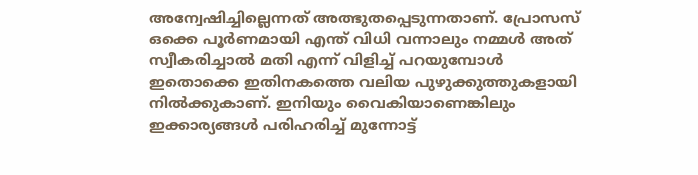അന്വേഷിച്ചില്ലെന്നത് അത്ഭുതപ്പെടുന്നതാണ്. പ്രോസസ് ഒക്കെ പൂർണമായി എന്ത് വിധി വന്നാലും നമ്മൾ അത് സ്വീകരിച്ചാൽ മതി എന്ന് വിളിച്ച് പറയുമ്പോൾ ഇതൊക്കെ ഇതിനകത്തെ വലിയ പുഴുക്കുത്തുകളായി നിൽക്കുകാണ്. ഇനിയും വൈകിയാണെങ്കിലും ഇക്കാര്യങ്ങൾ പരിഹരിച്ച് മുന്നോട്ട്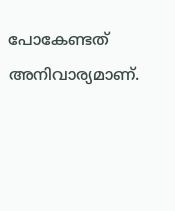പോകേണ്ടത് അനിവാര്യമാണ്.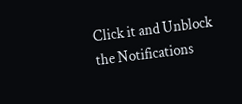Click it and Unblock the Notifications